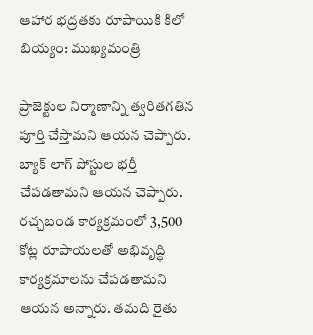ఆహార భద్రతకు రూపాయికి కిలో బియ్యం: ముఖ్యమంత్రి

ప్రాజెక్టుల నిర్మాణాన్ని త్వరితగతిన పూర్తి చేస్తామని ఆయన చెప్పారు. బ్యాక్ లాగ్ పోస్టుల భర్తీ చేపడతామని ఆయన చెప్పారు. రచ్చబండ కార్యక్రమంలో 3,500 కోట్ల రూపాయలతో అభివృద్ధి కార్యక్రమాలను చేపడతామని ఆయన అన్నారు. తమది రైతు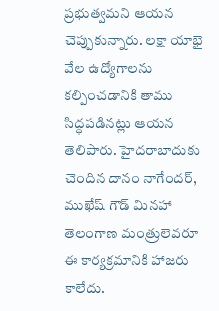ప్రభుత్వమని ఆయన చెప్పుకున్నారు. లక్షా యాభై వేల ఉద్యోగాలను కల్పించడానికి తాము సిద్ధపడినట్లు ఆయన తెలిపారు. హైదరాబాదుకు చెందిన దానం నాగేందర్, ముఖేష్ గౌడ్ మినహా తెలంగాణ మంత్రులెవరూ ఈ కార్యక్రమానికి హాజరు కాలేదు.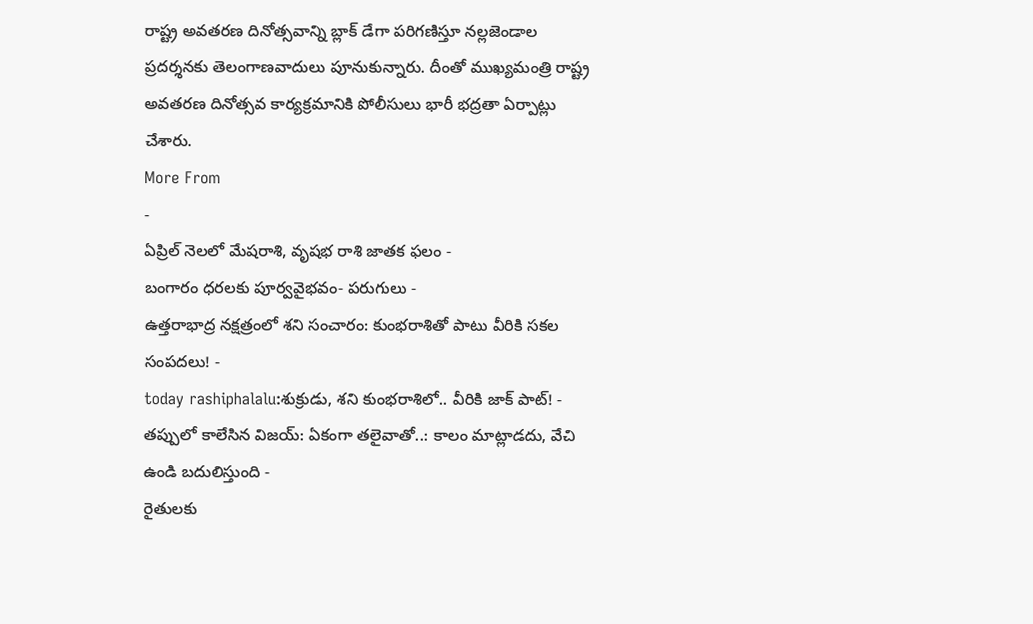రాష్ట్ర అవతరణ దినోత్సవాన్ని బ్లాక్ డేగా పరిగణిస్తూ నల్లజెండాల ప్రదర్శనకు తెలంగాణవాదులు పూనుకున్నారు. దీంతో ముఖ్యమంత్రి రాష్ట్ర అవతరణ దినోత్సవ కార్యక్రమానికి పోలీసులు భారీ భద్రతా ఏర్పాట్లు చేశారు.
More From
-
ఏప్రిల్ నెలలో మేషరాశి, వృషభ రాశి జాతక ఫలం -
బంగారం ధరలకు పూర్వవైభవం- పరుగులు -
ఉత్తరాభాద్ర నక్షత్రంలో శని సంచారం: కుంభరాశితో పాటు వీరికి సకల సంపదలు! -
today rashiphalalu:శుక్రుడు, శని కుంభరాశిలో.. వీరికి జాక్ పాట్! -
తప్పులో కాలేసిన విజయ్: ఏకంగా తలైవాతో..: కాలం మాట్లాడదు, వేచి ఉండి బదులిస్తుంది -
రైతులకు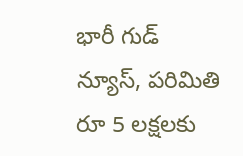భారీ గుడ్ న్యూస్, పరిమితి రూ 5 లక్షలకు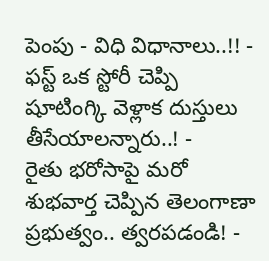పెంపు - విధి విధానాలు..!! -
ఫస్ట్ ఒక స్టోరీ చెప్పి షూటింగ్కి వెళ్లాక దుస్తులు తీసేయాలన్నారు..! -
రైతు భరోసాపై మరో శుభవార్త చెప్పిన తెలంగాణా ప్రభుత్వం.. త్వరపడండి! -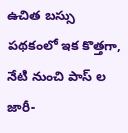ఉచిత బస్సు పథకంలో ఇక కొత్తగా, నేటి నుంచి పాస్ ల జారీ-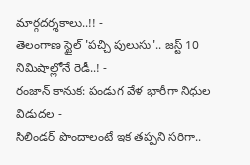మార్గదర్శకాలు..!! -
తెలంగాణ స్టైల్ 'పచ్చి పులుసు'.. జస్ట్ 10 నిమిషాల్లోనే రెడీ..! -
రంజాన్ కానుక: పండుగ వేళ భారీగా నిధుల విడుదల -
సిలిండర్ పొందాలంటే ఇక తప్పని సరిగా..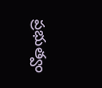ప్రభుత్వం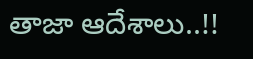తాజా ఆదేశాలు..!!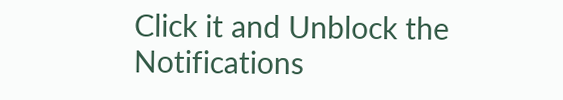Click it and Unblock the Notifications